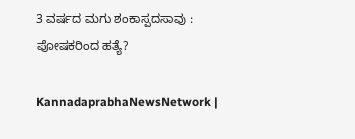3 ವರ್ಷದ ಮಗು ಶಂಕಾಸ್ಪದಸಾವು : ಪೋಷಕರಿಂದ ಹತ್ಯೆ?

KannadaprabhaNewsNetwork |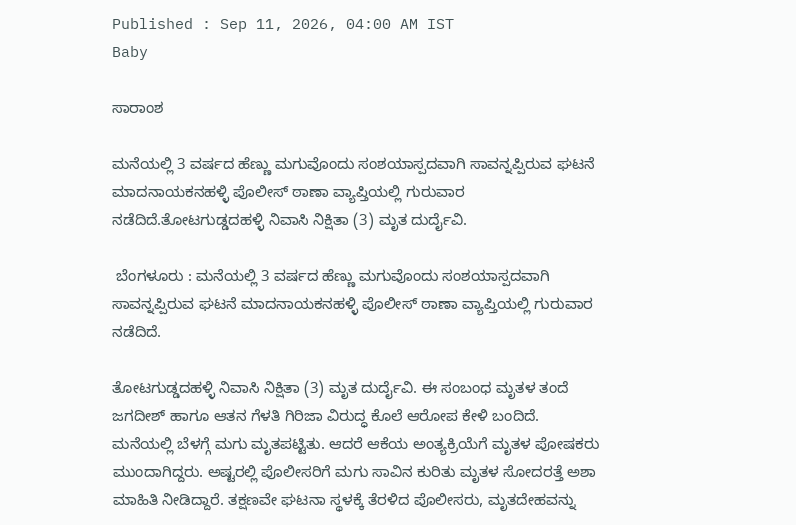Published : Sep 11, 2026, 04:00 AM IST
Baby

ಸಾರಾಂಶ

ಮನೆಯಲ್ಲಿ 3 ವರ್ಷದ ಹೆಣ್ಣು ಮಗುವೊಂದು ಸಂಶಯಾಸ್ಪದವಾಗಿ ಸಾವನ್ನಪ್ಪಿರುವ ಘಟನೆ ಮಾದನಾಯಕನಹಳ್ಳಿ ಪೊಲೀಸ್ ಠಾಣಾ ವ್ಯಾಪ್ತಿಯಲ್ಲಿ ಗುರುವಾರ ನಡೆದಿದೆ.ತೋಟಗುಡ್ಡದಹಳ್ಳಿ ನಿವಾಸಿ ನಿಕ್ಷಿತಾ (3) ಮೃತ ದುರ್ದೈವಿ.

 ಬೆಂಗಳೂರು : ಮನೆಯಲ್ಲಿ 3 ವರ್ಷದ ಹೆಣ್ಣು ಮಗುವೊಂದು ಸಂಶಯಾಸ್ಪದವಾಗಿ ಸಾವನ್ನಪ್ಪಿರುವ ಘಟನೆ ಮಾದನಾಯಕನಹಳ್ಳಿ ಪೊಲೀಸ್ ಠಾಣಾ ವ್ಯಾಪ್ತಿಯಲ್ಲಿ ಗುರುವಾರ ನಡೆದಿದೆ.

ತೋಟಗುಡ್ಡದಹಳ್ಳಿ ನಿವಾಸಿ ನಿಕ್ಷಿತಾ (3) ಮೃತ ದುರ್ದೈವಿ. ಈ ಸಂಬಂಧ ಮೃತಳ ತಂದೆ ಜಗದೀಶ್ ಹಾಗೂ ಆತನ ಗೆಳತಿ ಗಿರಿಜಾ ವಿರುದ್ಧ ಕೊಲೆ ಆರೋಪ ಕೇಳಿ ಬಂದಿದೆ. ಮನೆಯಲ್ಲಿ ಬೆಳಗ್ಗೆ ಮಗು ಮೃತಪಟ್ಟಿತು. ಆದರೆ ಆಕೆಯ ಅಂತ್ಯಕ್ರಿಯೆಗೆ ಮೃತಳ ಪೋಷಕರು ಮುಂದಾಗಿದ್ದರು. ಅಷ್ಟರಲ್ಲಿ ಪೊಲೀಸರಿಗೆ ಮಗು ಸಾವಿನ ಕುರಿತು ಮೃತಳ ಸೋದರತ್ತೆ ಅಶಾ ಮಾಹಿತಿ ನೀಡಿದ್ದಾರೆ. ತಕ್ಷಣವೇ ಘಟನಾ ಸ್ಥಳಕ್ಕೆ ತೆರಳಿದ ಪೊಲೀಸರು, ಮೃತದೇಹವನ್ನು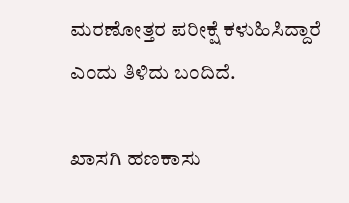ಮರಣೋತ್ತರ ಪರೀಕ್ಷೆ ಕಳುಹಿಸಿದ್ದಾರೆ ಎಂದು ತಿಳಿದು ಬಂದಿದೆ.

ಖಾಸಗಿ ಹಣಕಾಸು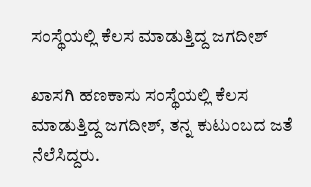ಸಂಸ್ಥೆಯಲ್ಲಿ ಕೆಲಸ ಮಾಡುತ್ತಿದ್ದ ಜಗದೀಶ್

ಖಾಸಗಿ ಹಣಕಾಸು ಸಂಸ್ಥೆಯಲ್ಲಿ ಕೆಲಸ ಮಾಡುತ್ತಿದ್ದ ಜಗದೀಶ್, ತನ್ನ ಕುಟುಂಬದ ಜತೆ ನೆಲೆಸಿದ್ದರು.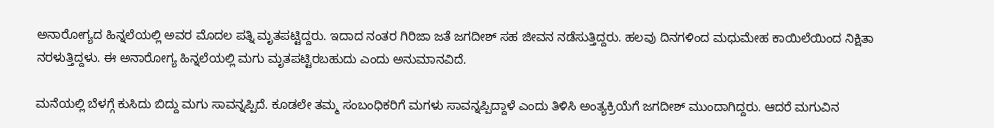ಅನಾರೋಗ್ಯದ ಹಿನ್ನಲೆಯಲ್ಲಿ ಅವರ ಮೊದಲ ಪತ್ನಿ ಮೃತಪಟ್ಟಿದ್ದರು. ಇದಾದ ನಂತರ ಗಿರಿಜಾ ಜತೆ ಜಗದೀಶ್ ಸಹ ಜೀವನ ನಡೆಸುತ್ತಿದ್ದರು. ಹಲವು ದಿನಗಳಿಂದ ಮಧುಮೇಹ ಕಾಯಿಲೆಯಿಂದ ನಿಕ್ಷಿತಾ ನರಳುತ್ತಿದ್ದಳು. ಈ ಅನಾರೋಗ್ಯ ಹಿನ್ನಲೆಯಲ್ಲಿ ಮಗು ಮೃತಪಟ್ಟಿರಬಹುದು ಎಂದು ಅನುಮಾನವಿದೆ.

ಮನೆಯಲ್ಲಿ ಬೆಳಗ್ಗೆ ಕುಸಿದು ಬಿದ್ದು ಮಗು ಸಾವನ್ನಪ್ಪಿದೆ. ಕೂಡಲೇ ತಮ್ಮ ಸಂಬಂಧಿಕರಿಗೆ ಮಗಳು ಸಾವನ್ನಪ್ಪಿದ್ದಾಳೆ ಎಂದು ತಿಳಿಸಿ ಅಂತ್ಯಕ್ರಿಯೆಗೆ ಜಗದೀಶ್ ಮುಂದಾಗಿದ್ದರು. ಆದರೆ ಮಗುವಿನ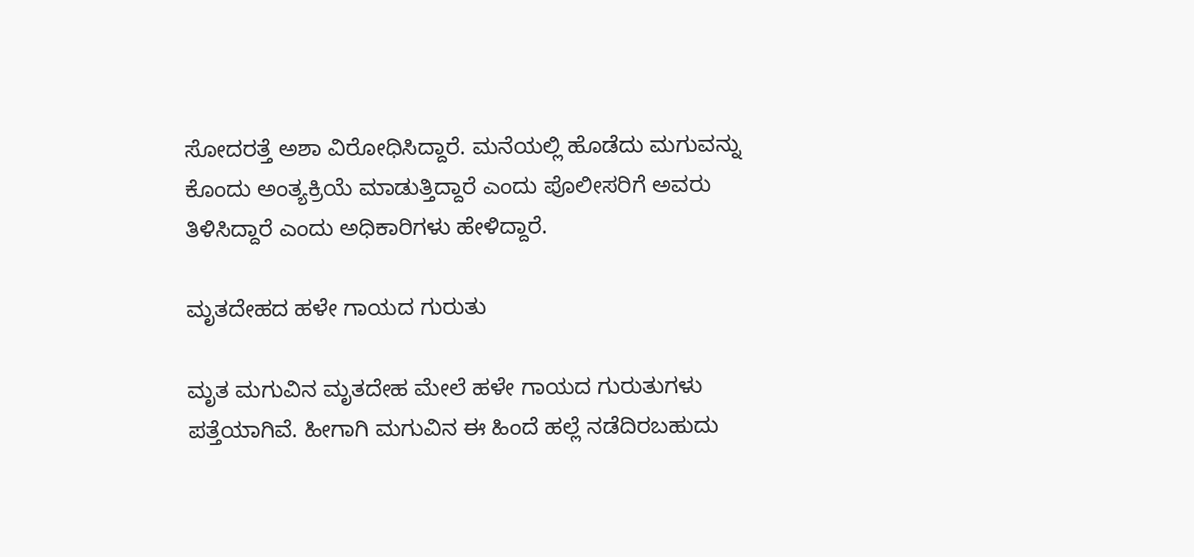ಸೋದರತ್ತೆ ಅಶಾ ವಿರೋಧಿಸಿದ್ದಾರೆ. ಮನೆಯಲ್ಲಿ ಹೊಡೆದು ಮಗುವನ್ನು ಕೊಂದು ಅಂತ್ಯಕ್ರಿಯೆ ಮಾಡುತ್ತಿದ್ದಾರೆ ಎಂದು ಪೊಲೀಸರಿಗೆ ಅವರು ತಿಳಿಸಿದ್ದಾರೆ ಎಂದು ಅಧಿಕಾರಿಗಳು ಹೇಳಿದ್ದಾರೆ.

ಮೃತದೇಹದ ಹಳೇ ಗಾಯದ ಗುರುತು

ಮೃತ ಮಗುವಿನ ಮೃತದೇಹ ಮೇಲೆ ಹಳೇ ಗಾಯದ ಗುರುತುಗಳು ಪತ್ತೆಯಾಗಿವೆ. ಹೀಗಾಗಿ ಮಗುವಿನ ಈ ಹಿಂದೆ ಹಲ್ಲೆ ನಡೆದಿರಬಹುದು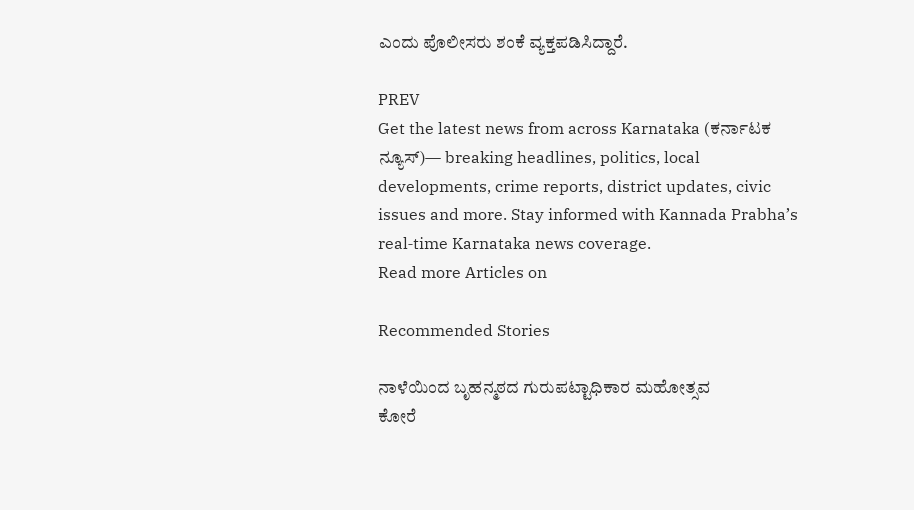ಎಂದು ಪೊಲೀಸರು ಶಂಕೆ ವ್ಯಕ್ತಪಡಿಸಿದ್ದಾರೆ.

PREV
Get the latest news from across Karnataka (ಕರ್ನಾಟಕ ನ್ಯೂಸ್)— breaking headlines, politics, local developments, crime reports, district updates, civic issues and more. Stay informed with Kannada Prabha’s real‑time Karnataka news coverage.
Read more Articles on

Recommended Stories

ನಾಳೆಯಿಂದ ಬೃಹನ್ಮಠದ ಗುರುಪಟ್ಟಾಧಿಕಾರ ಮಹೋತ್ಸವ
ಕೋರೆ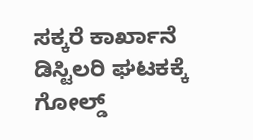ಸಕ್ಕರೆ ಕಾರ್ಖಾನೆ ಡಿಸ್ಟಿಲರಿ ಘಟಕಕ್ಕೆ ಗೋಲ್ಡ್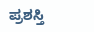ಪ್ರಶಸ್ತಿ